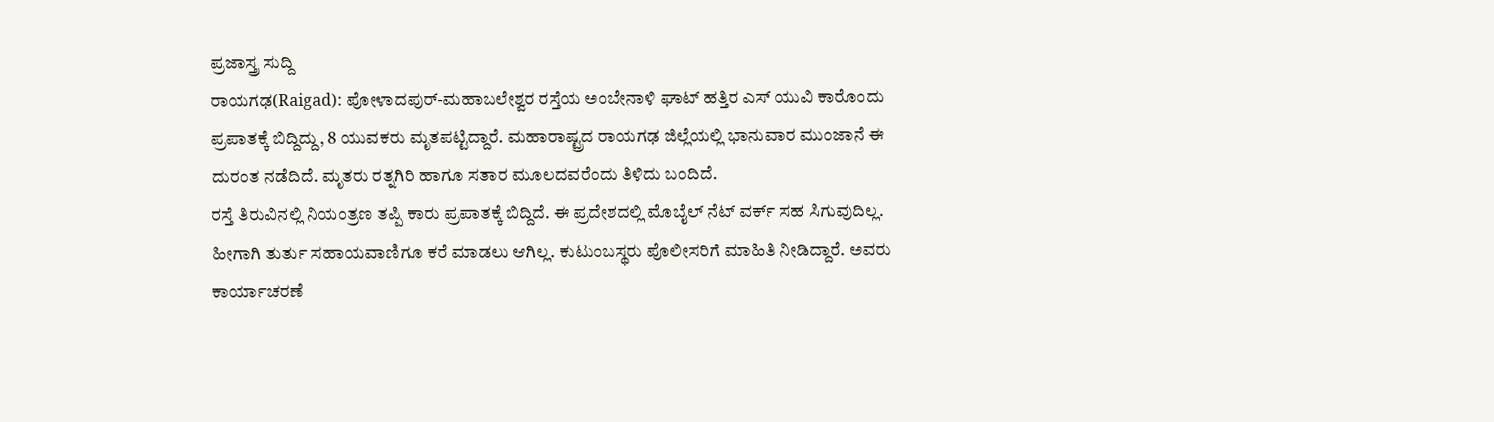ಪ್ರಜಾಸ್ತ್ರ ಸುದ್ದಿ
ರಾಯಗಢ(Raigad): ಪೋಳಾದಪುರ್-ಮಹಾಬಲೇಶ್ವರ ರಸ್ತೆಯ ಅಂಬೇನಾಳಿ ಘಾಟ್ ಹತ್ತಿರ ಎಸ್ ಯುವಿ ಕಾರೊಂದು ಪ್ರಪಾತಕ್ಕೆ ಬಿದ್ದಿದ್ದು, 8 ಯುವಕರು ಮೃತಪಟ್ಟಿದ್ದಾರೆ. ಮಹಾರಾಷ್ಟ್ರದ ರಾಯಗಢ ಜಿಲ್ಲೆಯಲ್ಲಿ ಭಾನುವಾರ ಮುಂಜಾನೆ ಈ ದುರಂತ ನಡೆದಿದೆ. ಮೃತರು ರತ್ನಗಿರಿ ಹಾಗೂ ಸತಾರ ಮೂಲದವರೆಂದು ತಿಳಿದು ಬಂದಿದೆ.
ರಸ್ತೆ ತಿರುವಿನಲ್ಲಿ ನಿಯಂತ್ರಣ ತಪ್ಪಿ ಕಾರು ಪ್ರಪಾತಕ್ಕೆ ಬಿದ್ದಿದೆ. ಈ ಪ್ರದೇಶದಲ್ಲಿ ಮೊಬೈಲ್ ನೆಟ್ ವರ್ಕ್ ಸಹ ಸಿಗುವುದಿಲ್ಲ. ಹೀಗಾಗಿ ತುರ್ತು ಸಹಾಯವಾಣಿಗೂ ಕರೆ ಮಾಡಲು ಆಗಿಲ್ಲ. ಕುಟುಂಬಸ್ಥರು ಪೊಲೀಸರಿಗೆ ಮಾಹಿತಿ ನೀಡಿದ್ದಾರೆ. ಅವರು ಕಾರ್ಯಾಚರಣೆ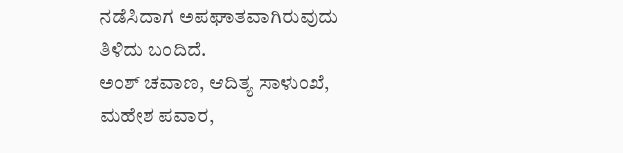ನಡೆಸಿದಾಗ ಅಪಘಾತವಾಗಿರುವುದು ತಿಳಿದು ಬಂದಿದೆ.
ಅಂಶ್ ಚವಾಣ, ಆದಿತ್ಯ ಸಾಳುಂಖೆ, ಮಹೇಶ ಪವಾರ,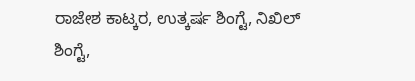ರಾಜೇಶ ಕಾಟ್ಕರ, ಉತ್ಕರ್ಷ ಶಿಂಗ್ಟೆ, ನಿಖಿಲ್ ಶಿಂಗ್ಟೆ,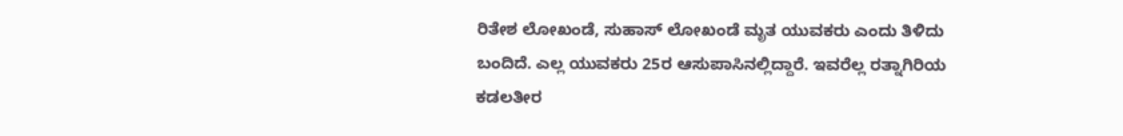ರಿತೇಶ ಲೋಖಂಡೆ, ಸುಹಾಸ್ ಲೋಖಂಡೆ ಮೃತ ಯುವಕರು ಎಂದು ತಿಳಿದು ಬಂದಿದೆ. ಎಲ್ಲ ಯುವಕರು 25ರ ಆಸುಪಾಸಿನಲ್ಲಿದ್ದಾರೆ. ಇವರೆಲ್ಲ ರತ್ನಾಗಿರಿಯ ಕಡಲತೀರ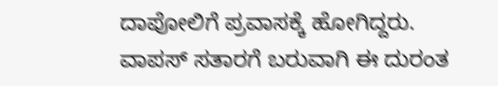ದಾಪೋಲಿಗೆ ಪ್ರವಾಸಕ್ಕೆ ಹೋಗಿದ್ದರು. ವಾಪಸ್ ಸತಾರಗೆ ಬರುವಾಗಿ ಈ ದುರಂತ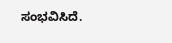ಸಂಭವಿಸಿದೆ.